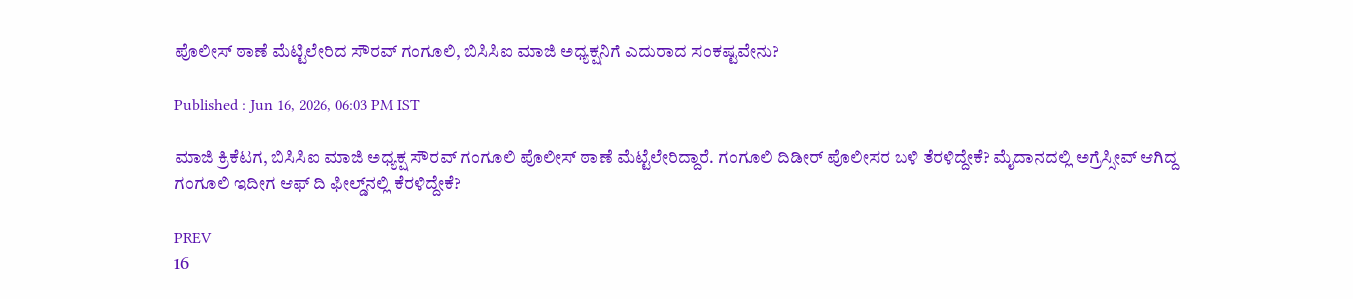ಪೊಲೀಸ್ ಠಾಣೆ ಮೆಟ್ಟಿಲೇರಿದ ಸೌರವ್ ಗಂಗೂಲಿ, ಬಿಸಿಸಿಐ ಮಾಜಿ ಅಧ್ಯಕ್ಷನಿಗೆ ಎದುರಾದ ಸಂಕಷ್ಟವೇನು?

Published : Jun 16, 2026, 06:03 PM IST

ಮಾಜಿ ಕ್ರಿಕೆಟಗ, ಬಿಸಿಸಿಐ ಮಾಜಿ ಅಧ್ಯಕ್ಷ ಸೌರವ್ ಗಂಗೂಲಿ ಪೊಲೀಸ್ ಠಾಣೆ ಮೆಟ್ಟೆಲೇರಿದ್ದಾರೆ. ಗಂಗೂಲಿ ದಿಡೀರ್ ಪೊಲೀಸರ ಬಳಿ ತೆರಳಿದ್ದೇಕೆ? ಮೈದಾನದಲ್ಲಿ ಅಗ್ರೆಸ್ಸೀವ್ ಆಗಿದ್ದ ಗಂಗೂಲಿ ಇದೀಗ ಆಫ್ ದಿ ಫೀಲ್ಡ್‌ನಲ್ಲಿ ಕೆರಳಿದ್ದೇಕೆ?

PREV
16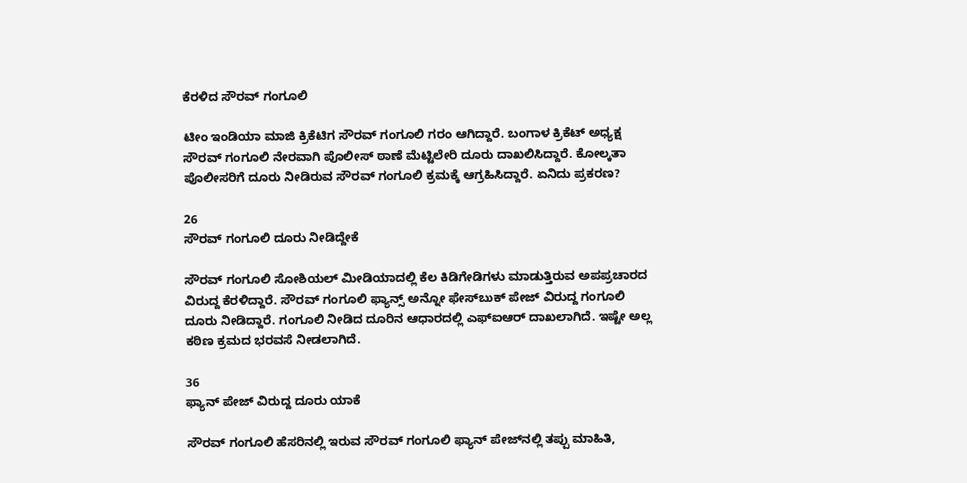ಕೆರಳಿದ ಸೌರವ್ ಗಂಗೂಲಿ

ಟೀಂ ಇಂಡಿಯಾ ಮಾಜಿ ಕ್ರಿಕೆಟಿಗ ಸೌರವ್ ಗಂಗೂಲಿ ಗರಂ ಆಗಿದ್ದಾರೆ. ಬಂಗಾಳ ಕ್ರಿಕೆಟ್ ಅಧ್ಯಕ್ಷ ಸೌರವ್ ಗಂಗೂಲಿ ನೇರವಾಗಿ ಪೊಲೀಸ್ ಠಾಣೆ ಮೆಟ್ಟಿಲೇರಿ ದೂರು ದಾಖಲಿಸಿದ್ದಾರೆ. ಕೋಲ್ಕತಾ ಪೊಲೀಸರಿಗೆ ದೂರು ನೀಡಿರುವ ಸೌರವ್ ಗಂಗೂಲಿ ಕ್ರಮಕ್ಕೆ ಆಗ್ರಹಿಸಿದ್ದಾರೆ. ಏನಿದು ಪ್ರಕರಣ?

26
ಸೌರವ್ ಗಂಗೂಲಿ ದೂರು ನೀಡಿದ್ದೇಕೆ

ಸೌರವ್ ಗಂಗೂಲಿ ಸೋಶಿಯಲ್ ಮೀಡಿಯಾದಲ್ಲಿ ಕೆಲ ಕಿಡಿಗೇಡಿಗಳು ಮಾಡುತ್ತಿರುವ ಅಪಪ್ರಚಾರದ ವಿರುದ್ದ ಕೆರಳಿದ್ದಾರೆ. ಸೌರವ್ ಗಂಗೂಲಿ ಫ್ಯಾನ್ಸ್ ಅನ್ನೋ ಫೇಸ್‌ಬುಕ್ ಪೇಜ್ ವಿರುದ್ದ ಗಂಗೂಲಿ ದೂರು ನೀಡಿದ್ದಾರೆ. ಗಂಗೂಲಿ ನೀಡಿದ ದೂರಿನ ಆಧಾರದಲ್ಲಿ ಎಫ್ಐಆರ್ ದಾಖಲಾಗಿದೆ. ಇಷ್ಟೇ ಅಲ್ಲ ಕಠಿಣ ಕ್ರಮದ ಭರವಸೆ ನೀಡಲಾಗಿದೆ.

36
ಫ್ಯಾನ್ ಪೇಜ್ ವಿರುದ್ದ ದೂರು ಯಾಕೆ

ಸೌರವ್ ಗಂಗೂಲಿ ಹೆಸರಿನಲ್ಲಿ ಇರುವ ಸೌರವ್ ಗಂಗೂಲಿ ಫ್ಯಾನ್ ಪೇಜ್‌ನಲ್ಲಿ ತಪ್ಪು ಮಾಹಿತಿ,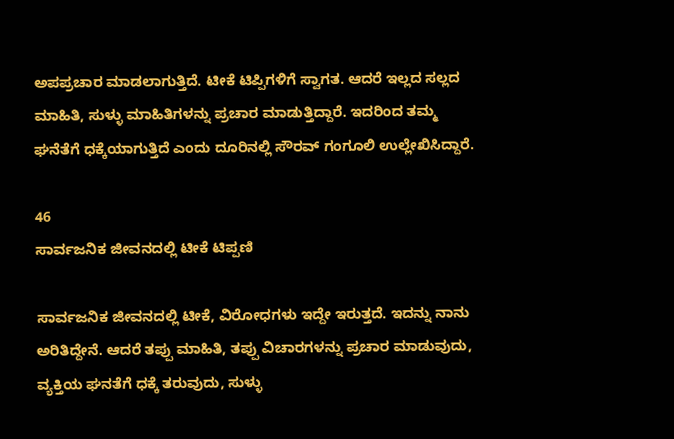ಅಪಪ್ರಚಾರ ಮಾಡಲಾಗುತ್ತಿದೆ. ಟೀಕೆ ಟಿಪ್ಪಿಗಳಿಗೆ ಸ್ವಾಗತ. ಆದರೆ ಇಲ್ಲದ ಸಲ್ಲದ ಮಾಹಿತಿ, ಸುಳ್ಳು ಮಾಹಿತಿಗಳನ್ನು ಪ್ರಚಾರ ಮಾಡುತ್ತಿದ್ದಾರೆ. ಇದರಿಂದ ತಮ್ಮ ಘನೆತೆಗೆ ಧಕ್ಕೆಯಾಗುತ್ತಿದೆ ಎಂದು ದೂರಿನಲ್ಲಿ ಸೌರವ್ ಗಂಗೂಲಿ ಉಲ್ಲೇಖಿಸಿದ್ದಾರೆ.

46
ಸಾರ್ವಜನಿಕ ಜೀವನದಲ್ಲಿ ಟೀಕೆ ಟಿಪ್ಪಣಿ

ಸಾರ್ವಜನಿಕ ಜೀವನದಲ್ಲಿ ಟೀಕೆ, ವಿರೋಧಗಳು ಇದ್ದೇ ಇರುತ್ತದೆ. ಇದನ್ನು ನಾನು ಅರಿತಿದ್ದೇನೆ. ಆದರೆ ತಪ್ಪು ಮಾಹಿತಿ, ತಪ್ಪು ವಿಚಾರಗಳನ್ನು ಪ್ರಚಾರ ಮಾಡುವುದು, ವ್ಯಕ್ತಿಯ ಘನತೆಗೆ ಧಕ್ಕೆ ತರುವುದು, ಸುಳ್ಳು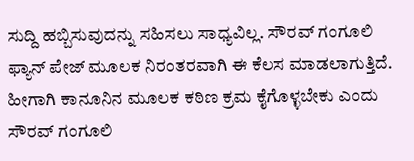ಸುದ್ದಿ ಹಬ್ಬಿಸುವುದನ್ನು ಸಹಿಸಲು ಸಾಧ್ಯವಿಲ್ಲ. ಸೌರವ್ ಗಂಗೂಲಿ ಫ್ಯಾನ್ ಪೇಜ್ ಮೂಲಕ ನಿರಂತರವಾಗಿ ಈ ಕೆಲಸ ಮಾಡಲಾಗುತ್ತಿದೆ. ಹೀಗಾಗಿ ಕಾನೂನಿನ ಮೂಲಕ ಕಠಿಣ ಕ್ರಮ ಕೈಗೊಳ್ಳಬೇಕು ಎಂದು ಸೌರವ್ ಗಂಗೂಲಿ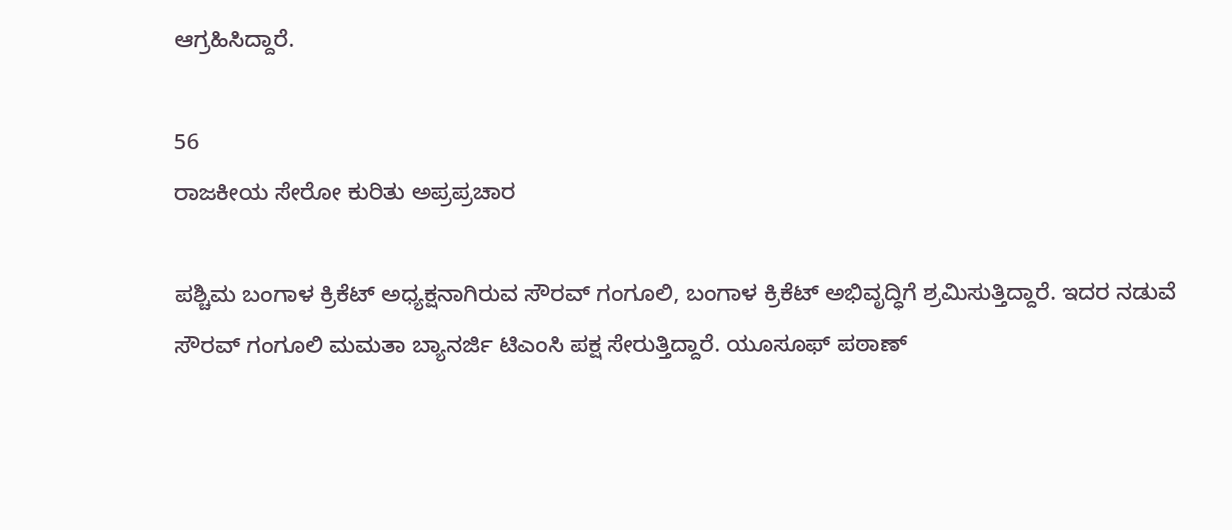ಆಗ್ರಹಿಸಿದ್ದಾರೆ.

56
ರಾಜಕೀಯ ಸೇರೋ ಕುರಿತು ಅಪ್ರಪ್ರಚಾರ

ಪಶ್ಚಿಮ ಬಂಗಾಳ ಕ್ರಿಕೆಟ್ ಅಧ್ಯಕ್ಷನಾಗಿರುವ ಸೌರವ್ ಗಂಗೂಲಿ, ಬಂಗಾಳ ಕ್ರಿಕೆಟ್ ಅಭಿವೃದ್ಧಿಗೆ ಶ್ರಮಿಸುತ್ತಿದ್ದಾರೆ. ಇದರ ನಡುವೆ ಸೌರವ್ ಗಂಗೂಲಿ ಮಮತಾ ಬ್ಯಾನರ್ಜಿ ಟಿಎಂಸಿ ಪಕ್ಷ ಸೇರುತ್ತಿದ್ದಾರೆ. ಯೂಸೂಫ್ ಪಠಾಣ್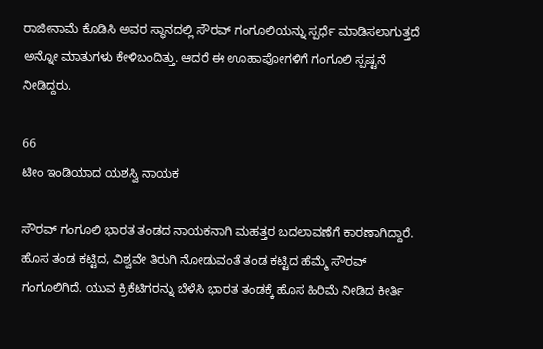ರಾಜೀನಾಮೆ ಕೊಡಿಸಿ ಅವರ ಸ್ಥಾನದಲ್ಲಿ ಸೌರವ್ ಗಂಗೂಲಿಯನ್ನು ಸ್ಪರ್ಧೆ ಮಾಡಿಸಲಾಗುತ್ತದೆ ಅನ್ನೋ ಮಾತುಗಳು ಕೇಳಿಬಂದಿತ್ತು. ಆದರೆ ಈ ಊಹಾಪೋಗಳಿಗೆ ಗಂಗೂಲಿ ಸ್ಪಷ್ಟನೆ ನೀಡಿದ್ದರು.

66
ಟೀಂ ಇಂಡಿಯಾದ ಯಶಸ್ವಿ ನಾಯಕ

ಸೌರವ್ ಗಂಗೂಲಿ ಭಾರತ ತಂಡದ ನಾಯಕನಾಗಿ ಮಹತ್ತರ ಬದಲಾವಣೆಗೆ ಕಾರಣಾಗಿದ್ದಾರೆ. ಹೊಸ ತಂಡ ಕಟ್ಟಿದ, ವಿಶ್ವವೇ ತಿರುಗಿ ನೋಡುವಂತೆ ತಂಡ ಕಟ್ಟಿದ ಹೆಮ್ಮೆ ಸೌರವ್ ಗಂಗೂಲಿಗಿದೆ. ಯುವ ಕ್ರಿಕೆಟಿಗರನ್ನು ಬೆಳೆಸಿ ಭಾರತ ತಂಡಕ್ಕೆ ಹೊಸ ಹಿರಿಮೆ ನೀಡಿದ ಕೀರ್ತಿ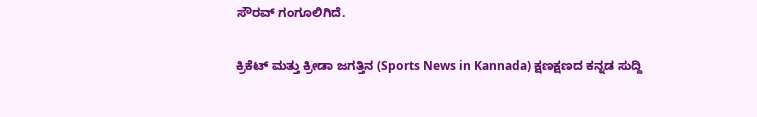ಸೌರವ್ ಗಂಗೂಲಿಗಿದೆ.

ಕ್ರಿಕೆಟ್ ಮತ್ತು ಕ್ರೀಡಾ ಜಗತ್ತಿನ (Sports News in Kannada) ಕ್ಷಣಕ್ಷಣದ ಕನ್ನಡ ಸುದ್ದಿ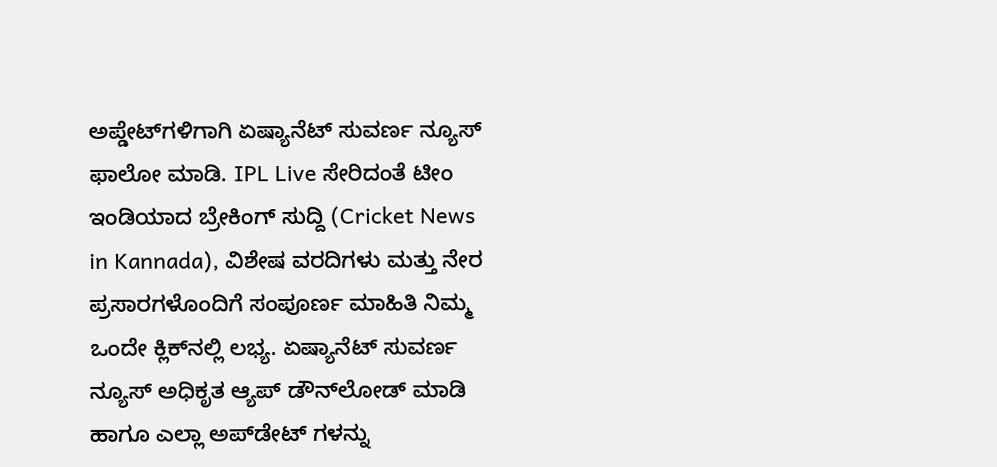ಅಪ್ಡೇಟ್‌ಗಳಿಗಾಗಿ ಏಷ್ಯಾನೆಟ್ ಸುವರ್ಣ ನ್ಯೂಸ್‌ ಫಾಲೋ ಮಾಡಿ. IPL Live ಸೇರಿದಂತೆ ಟೀಂ ಇಂಡಿಯಾದ ಬ್ರೇಕಿಂಗ್ ಸುದ್ದಿ (Cricket News in Kannada), ವಿಶೇಷ ವರದಿಗಳು ಮತ್ತು ನೇರ ಪ್ರಸಾರಗಳೊಂದಿಗೆ ಸಂಪೂರ್ಣ ಮಾಹಿತಿ ನಿಮ್ಮ ಒಂದೇ ಕ್ಲಿಕ್‌ನಲ್ಲಿ ಲಭ್ಯ. ಏಷ್ಯಾನೆಟ್ ಸುವರ್ಣ ನ್ಯೂಸ್ ಅಧಿಕೃತ ಆ್ಯಪ್ ಡೌನ್‌ಲೋಡ್ ಮಾಡಿ ಹಾಗೂ ಎಲ್ಲಾ ಅಪ್‌ಡೇಟ್ ಗಳನ್ನು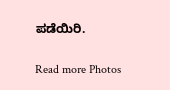ಪಡೆಯಿರಿ.

Read more Photos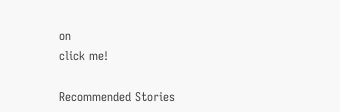on
click me!

Recommended Stories